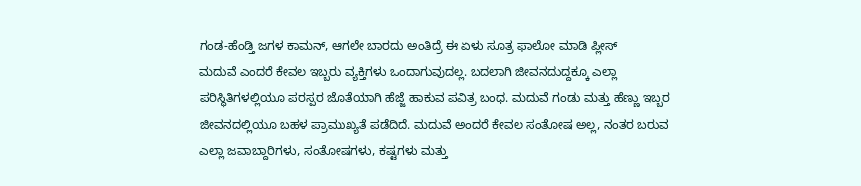ಗಂಡ-ಹೆಂಡ್ತಿ ಜಗಳ ಕಾಮನ್, ಆಗಲೇ ಬಾರದು ಅಂತಿದ್ರೆ ಈ ಏಳು ಸೂತ್ರ ಫಾಲೋ ಮಾಡಿ ಪ್ಲೀಸ್
ಮದುವೆ ಎಂದರೆ ಕೇವಲ ಇಬ್ಬರು ವ್ಯಕ್ತಿಗಳು ಒಂದಾಗುವುದಲ್ಲ. ಬದಲಾಗಿ ಜೀವನದುದ್ದಕ್ಕೂ ಎಲ್ಲಾ ಪರಿಸ್ಥಿತಿಗಳಲ್ಲಿಯೂ ಪರಸ್ಪರ ಜೊತೆಯಾಗಿ ಹೆಜ್ಜೆ ಹಾಕುವ ಪವಿತ್ರ ಬಂಧ. ಮದುವೆ ಗಂಡು ಮತ್ತು ಹೆಣ್ಣು ಇಬ್ಬರ ಜೀವನದಲ್ಲಿಯೂ ಬಹಳ ಪ್ರಾಮುಖ್ಯತೆ ಪಡೆದಿದೆ. ಮದುವೆ ಅಂದರೆ ಕೇವಲ ಸಂತೋಷ ಅಲ್ಲ, ನಂತರ ಬರುವ ಎಲ್ಲಾ ಜವಾಬ್ದಾರಿಗಳು, ಸಂತೋಷಗಳು, ಕಷ್ಟಗಳು ಮತ್ತು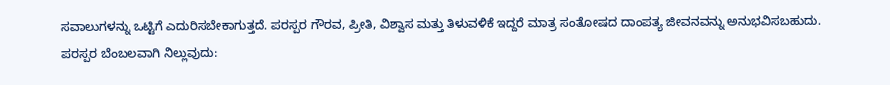ಸವಾಲುಗಳನ್ನು ಒಟ್ಟಿಗೆ ಎದುರಿಸಬೇಕಾಗುತ್ತದೆ. ಪರಸ್ಪರ ಗೌರವ, ಪ್ರೀತಿ, ವಿಶ್ವಾಸ ಮತ್ತು ತಿಳುವಳಿಕೆ ಇದ್ದರೆ ಮಾತ್ರ ಸಂತೋಷದ ದಾಂಪತ್ಯ ಜೀವನವನ್ನು ಅನುಭವಿಸಬಹುದು.
ಪರಸ್ಪರ ಬೆಂಬಲವಾಗಿ ನಿಲ್ಲುವುದು: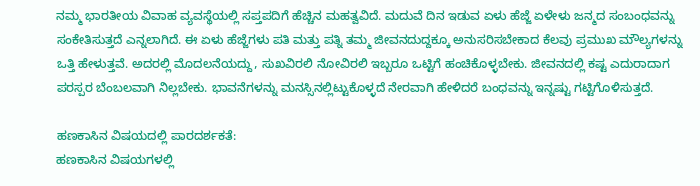ನಮ್ಮ ಭಾರತೀಯ ವಿವಾಹ ವ್ಯವಸ್ಥೆಯಲ್ಲಿ ಸಪ್ತಪದಿಗೆ ಹೆಚ್ಚಿನ ಮಹತ್ವವಿದೆ. ಮದುವೆ ದಿನ ಇಡುವ ಏಳು ಹೆಜ್ಜೆ ಏಳೇಳು ಜನ್ಮದ ಸಂಬಂಧವನ್ನು ಸಂಕೇತಿಸುತ್ತದೆ ಎನ್ನಲಾಗಿದೆ. ಈ ಏಳು ಹೆಜ್ಜೆಗಳು ಪತಿ ಮತ್ತು ಪತ್ನಿ ತಮ್ಮ ಜೀವನದುದ್ದಕ್ಕೂ ಅನುಸರಿಸಬೇಕಾದ ಕೆಲವು ಪ್ರಮುಖ ಮೌಲ್ಯಗಳನ್ನು ಒತ್ತಿ ಹೇಳುತ್ತವೆ. ಅದರಲ್ಲಿ ಮೊದಲನೆಯದ್ದು, ಸುಖವಿರಲಿ ನೋವಿರಲಿ ಇಬ್ಬರೂ ಒಟ್ಟಿಗೆ ಹಂಚಿಕೊಳ್ಳಬೇಕು. ಜೀವನದಲ್ಲಿ ಕಷ್ಟ ಎದುರಾದಾಗ ಪರಸ್ಪರ ಬೆಂಬಲವಾಗಿ ನಿಲ್ಲಬೇಕು. ಭಾವನೆಗಳನ್ನು ಮನಸ್ಸಿನಲ್ಲಿಟ್ಟುಕೊಳ್ಳದೆ ನೇರವಾಗಿ ಹೇಳಿದರೆ ಬಂಧವನ್ನು ಇನ್ನಷ್ಟು ಗಟ್ಟಿಗೊಳಿಸುತ್ತದೆ.

ಹಣಕಾಸಿನ ವಿಷಯದಲ್ಲಿ ಪಾರದರ್ಶಕತೆ:
ಹಣಕಾಸಿನ ವಿಷಯಗಳಲ್ಲಿ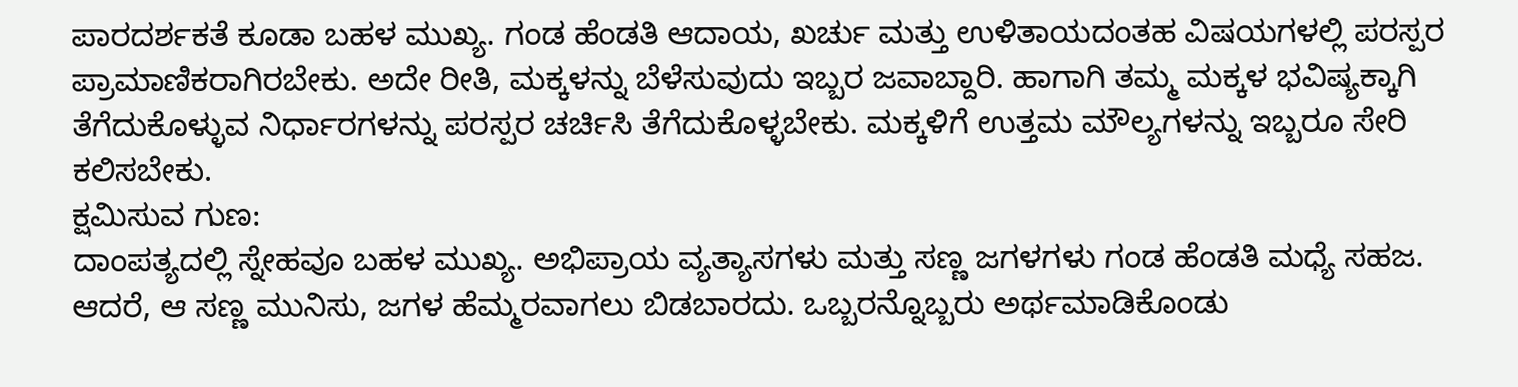ಪಾರದರ್ಶಕತೆ ಕೂಡಾ ಬಹಳ ಮುಖ್ಯ. ಗಂಡ ಹೆಂಡತಿ ಆದಾಯ, ಖರ್ಚು ಮತ್ತು ಉಳಿತಾಯದಂತಹ ವಿಷಯಗಳಲ್ಲಿ ಪರಸ್ಪರ ಪ್ರಾಮಾಣಿಕರಾಗಿರಬೇಕು. ಅದೇ ರೀತಿ, ಮಕ್ಕಳನ್ನು ಬೆಳೆಸುವುದು ಇಬ್ಬರ ಜವಾಬ್ದಾರಿ. ಹಾಗಾಗಿ ತಮ್ಮ ಮಕ್ಕಳ ಭವಿಷ್ಯಕ್ಕಾಗಿ ತೆಗೆದುಕೊಳ್ಳುವ ನಿರ್ಧಾರಗಳನ್ನು ಪರಸ್ಪರ ಚರ್ಚಿಸಿ ತೆಗೆದುಕೊಳ್ಳಬೇಕು. ಮಕ್ಕಳಿಗೆ ಉತ್ತಮ ಮೌಲ್ಯಗಳನ್ನು ಇಬ್ಬರೂ ಸೇರಿ ಕಲಿಸಬೇಕು.
ಕ್ಷಮಿಸುವ ಗುಣ:
ದಾಂಪತ್ಯದಲ್ಲಿ ಸ್ನೇಹವೂ ಬಹಳ ಮುಖ್ಯ. ಅಭಿಪ್ರಾಯ ವ್ಯತ್ಯಾಸಗಳು ಮತ್ತು ಸಣ್ಣ ಜಗಳಗಳು ಗಂಡ ಹೆಂಡತಿ ಮಧ್ಯೆ ಸಹಜ. ಆದರೆ, ಆ ಸಣ್ಣ ಮುನಿಸು, ಜಗಳ ಹೆಮ್ಮರವಾಗಲು ಬಿಡಬಾರದು. ಒಬ್ಬರನ್ನೊಬ್ಬರು ಅರ್ಥಮಾಡಿಕೊಂಡು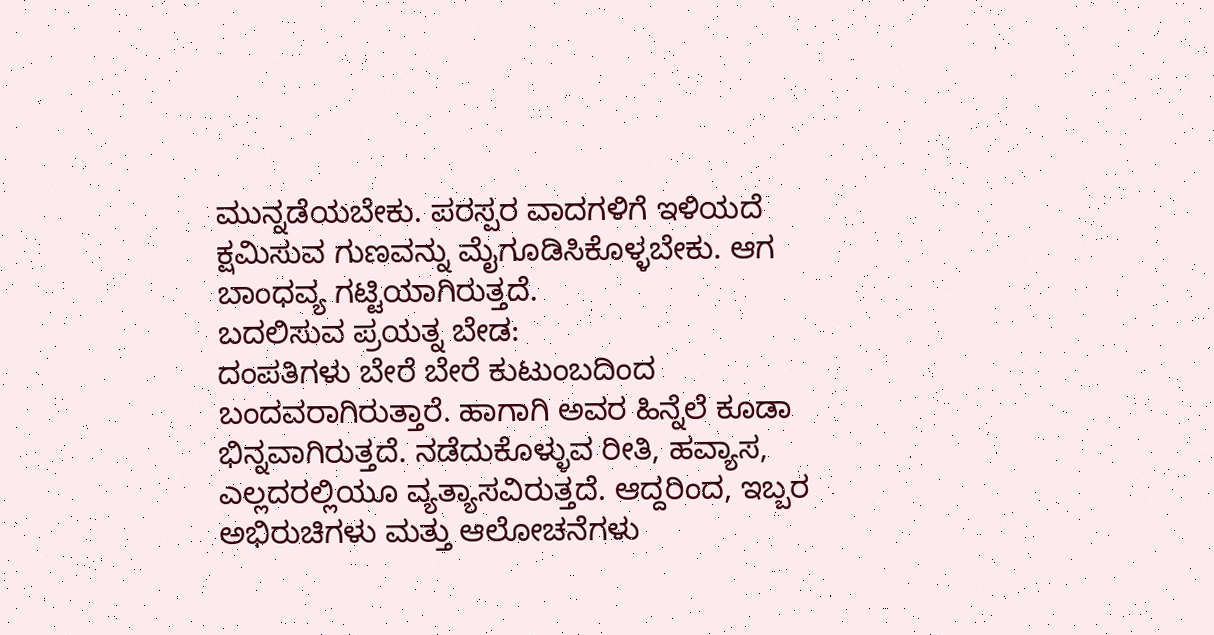ಮುನ್ನಡೆಯಬೇಕು. ಪರಸ್ಪರ ವಾದಗಳಿಗೆ ಇಳಿಯದೆ ಕ್ಷಮಿಸುವ ಗುಣವನ್ನು ಮೈಗೂಡಿಸಿಕೊಳ್ಳಬೇಕು. ಆಗ ಬಾಂಧವ್ಯ ಗಟ್ಟಿಯಾಗಿರುತ್ತದೆ.
ಬದಲಿಸುವ ಪ್ರಯತ್ನ ಬೇಡ:
ದಂಪತಿಗಳು ಬೇರೆ ಬೇರೆ ಕುಟುಂಬದಿಂದ ಬಂದವರಾಗಿರುತ್ತಾರೆ. ಹಾಗಾಗಿ ಅವರ ಹಿನ್ನೆಲೆ ಕೂಡಾ ಭಿನ್ನವಾಗಿರುತ್ತದೆ. ನಡೆದುಕೊಳ್ಳುವ ರೀತಿ, ಹವ್ಯಾಸ, ಎಲ್ಲದರಲ್ಲಿಯೂ ವ್ಯತ್ಯಾಸವಿರುತ್ತದೆ. ಆದ್ದರಿಂದ, ಇಬ್ಬರ ಅಭಿರುಚಿಗಳು ಮತ್ತು ಆಲೋಚನೆಗಳು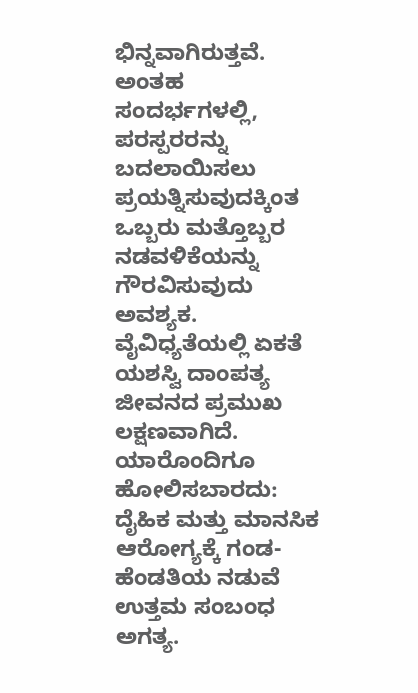ಭಿನ್ನವಾಗಿರುತ್ತವೆ. ಅಂತಹ ಸಂದರ್ಭಗಳಲ್ಲಿ, ಪರಸ್ಪರರನ್ನು ಬದಲಾಯಿಸಲು ಪ್ರಯತ್ನಿಸುವುದಕ್ಕಿಂತ ಒಬ್ಬರು ಮತ್ತೊಬ್ಬರ ನಡವಳಿಕೆಯನ್ನು ಗೌರವಿಸುವುದು ಅವಶ್ಯಕ. ವೈವಿಧ್ಯತೆಯಲ್ಲಿ ಏಕತೆ ಯಶಸ್ವಿ ದಾಂಪತ್ಯ ಜೀವನದ ಪ್ರಮುಖ ಲಕ್ಷಣವಾಗಿದೆ.
ಯಾರೊಂದಿಗೂ ಹೋಲಿಸಬಾರದು:
ದೈಹಿಕ ಮತ್ತು ಮಾನಸಿಕ ಆರೋಗ್ಯಕ್ಕೆ ಗಂಡ-ಹೆಂಡತಿಯ ನಡುವೆ ಉತ್ತಮ ಸಂಬಂಧ ಅಗತ್ಯ.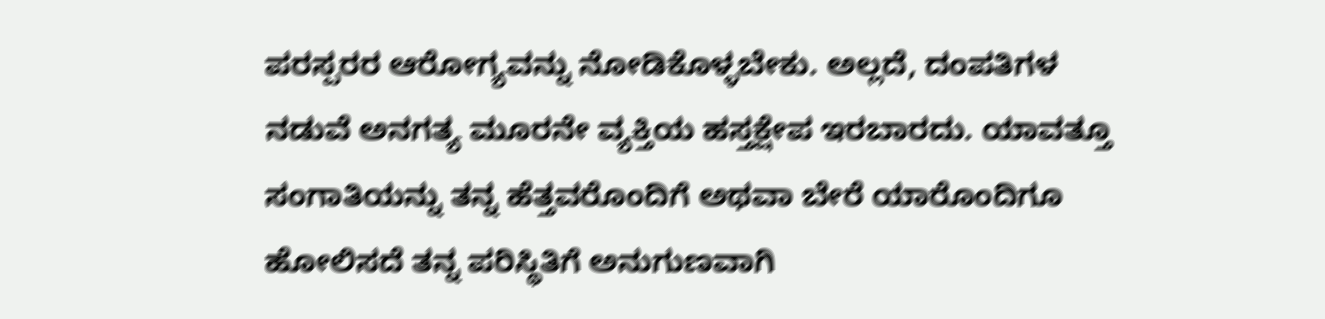ಪರಸ್ಪರರ ಆರೋಗ್ಯವನ್ನು ನೋಡಿಕೊಳ್ಳಬೇಕು. ಅಲ್ಲದೆ, ದಂಪತಿಗಳ ನಡುವೆ ಅನಗತ್ಯ ಮೂರನೇ ವ್ಯಕ್ತಿಯ ಹಸ್ತಕ್ಷೇಪ ಇರಬಾರದು. ಯಾವತ್ತೂ ಸಂಗಾತಿಯನ್ನು ತನ್ನ ಹೆತ್ತವರೊಂದಿಗೆ ಅಥವಾ ಬೇರೆ ಯಾರೊಂದಿಗೂ ಹೋಲಿಸದೆ ತನ್ನ ಪರಿಸ್ಥಿತಿಗೆ ಅನುಗುಣವಾಗಿ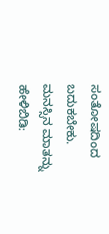ಸಂತೋಷದಿಂದ ಬದುಕಬೇಕು.
ಮನಸ್ಸಿನ ಮಾತನ್ನು ಹೇಳಿಬಿಡಿ: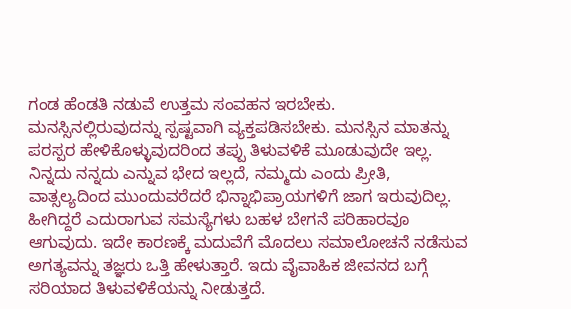ಗಂಡ ಹೆಂಡತಿ ನಡುವೆ ಉತ್ತಮ ಸಂವಹನ ಇರಬೇಕು. ಮನಸ್ಸಿನಲ್ಲಿರುವುದನ್ನು ಸ್ಪಷ್ಟವಾಗಿ ವ್ಯಕ್ತಪಡಿಸಬೇಕು. ಮನಸ್ಸಿನ ಮಾತನ್ನು ಪರಸ್ಪರ ಹೇಳಿಕೊಳ್ಳುವುದರಿಂದ ತಪ್ಪು ತಿಳುವಳಿಕೆ ಮೂಡುವುದೇ ಇಲ್ಲ. ನಿನ್ನದು ನನ್ನದು ಎನ್ನುವ ಭೇದ ಇಲ್ಲದೆ, ನಮ್ಮದು ಎಂದು ಪ್ರೀತಿ, ವಾತ್ಸಲ್ಯದಿಂದ ಮುಂದುವರೆದರೆ ಭಿನ್ನಾಭಿಪ್ರಾಯಗಳಿಗೆ ಜಾಗ ಇರುವುದಿಲ್ಲ. ಹೀಗಿದ್ದರೆ ಎದುರಾಗುವ ಸಮಸ್ಯೆಗಳು ಬಹಳ ಬೇಗನೆ ಪರಿಹಾರವೂ ಆಗುವುದು. ಇದೇ ಕಾರಣಕ್ಕೆ ಮದುವೆಗೆ ಮೊದಲು ಸಮಾಲೋಚನೆ ನಡೆಸುವ ಅಗತ್ಯವನ್ನು ತಜ್ಞರು ಒತ್ತಿ ಹೇಳುತ್ತಾರೆ. ಇದು ವೈವಾಹಿಕ ಜೀವನದ ಬಗ್ಗೆ ಸರಿಯಾದ ತಿಳುವಳಿಕೆಯನ್ನು ನೀಡುತ್ತದೆ.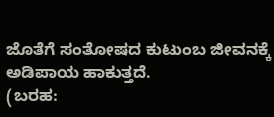ಜೊತೆಗೆ ಸಂತೋಷದ ಕುಟುಂಬ ಜೀವನಕ್ಕೆ ಅಡಿಪಾಯ ಹಾಕುತ್ತದೆ.
(ಬರಹ: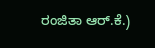ರಂಜಿತಾ ಆರ್.ಕೆ.)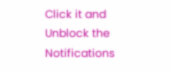Click it and Unblock the Notifications